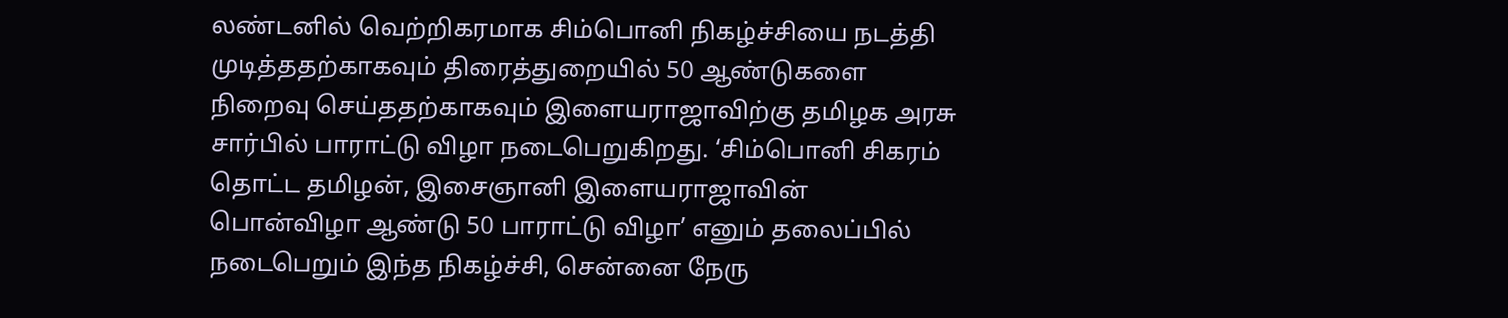லண்டனில் வெற்றிகரமாக சிம்பொனி நிகழ்ச்சியை நடத்தி முடித்ததற்காகவும் திரைத்துறையில் 50 ஆண்டுகளை நிறைவு செய்ததற்காகவும் இளையராஜாவிற்கு தமிழக அரசு சார்பில் பாராட்டு விழா நடைபெறுகிறது. ‘சிம்பொனி சிகரம் தொட்ட தமிழன், இசைஞானி இளையராஜாவின் பொன்விழா ஆண்டு 50 பாராட்டு விழா’ எனும் தலைப்பில் நடைபெறும் இந்த நிகழ்ச்சி, சென்னை நேரு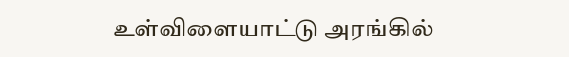உள்விளையாட்டு அரங்கில்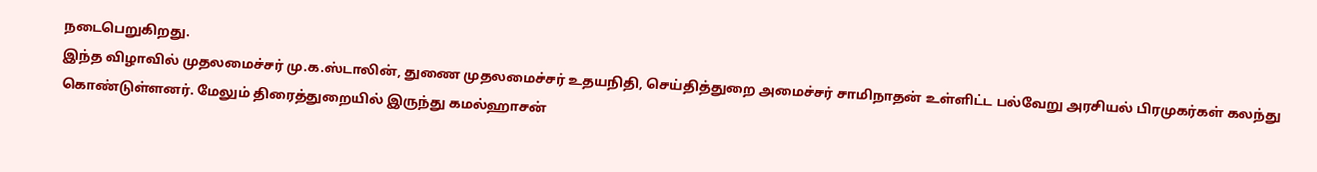நடைபெறுகிறது.
இந்த விழாவில் முதலமைச்சர் மு.க.ஸ்டாலின், துணை முதலமைச்சர் உதயநிதி, செய்தித்துறை அமைச்சர் சாமிநாதன் உள்ளிட்ட பல்வேறு அரசியல் பிரமுகர்கள் கலந்து கொண்டுள்ளனர். மேலும் திரைத்துறையில் இருந்து கமல்ஹாசன்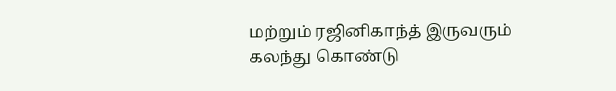மற்றும் ரஜினிகாந்த் இருவரும் கலந்து கொண்டு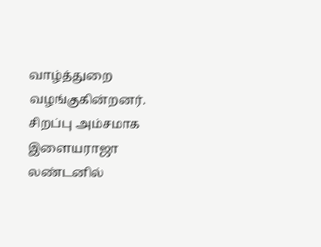வாழ்த்துறை வழங்குகின்றனர். சிறப்பு அம்சமாக இளையராஜா லண்டனில்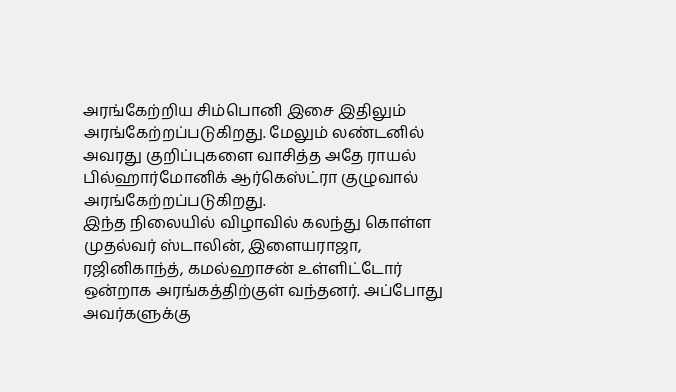அரங்கேற்றிய சிம்பொனி இசை இதிலும் அரங்கேற்றப்படுகிறது. மேலும் லண்டனில் அவரது குறிப்புகளை வாசித்த அதே ராயல் பில்ஹார்மோனிக் ஆர்கெஸ்ட்ரா குழுவால் அரங்கேற்றப்படுகிறது.
இந்த நிலையில் விழாவில் கலந்து கொள்ள முதல்வர் ஸ்டாலின், இளையராஜா, ரஜினிகாந்த், கமல்ஹாசன் உள்ளிட்டோர் ஒன்றாக அரங்கத்திற்குள் வந்தனர். அப்போது அவர்களுக்கு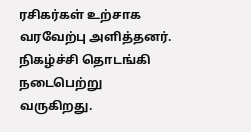ரசிகர்கள் உற்சாக வரவேற்பு அளித்தனர். நிகழ்ச்சி தொடங்கி நடைபெற்று வருகிறது.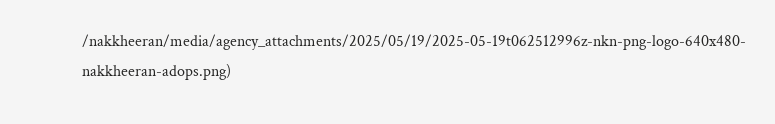/nakkheeran/media/agency_attachments/2025/05/19/2025-05-19t062512996z-nkn-png-logo-640x480-nakkheeran-adops.png)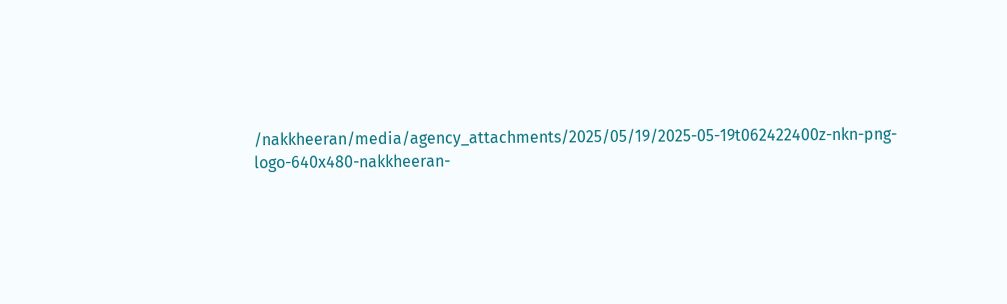/nakkheeran/media/agency_attachments/2025/05/19/2025-05-19t062422400z-nkn-png-logo-640x480-nakkheeran-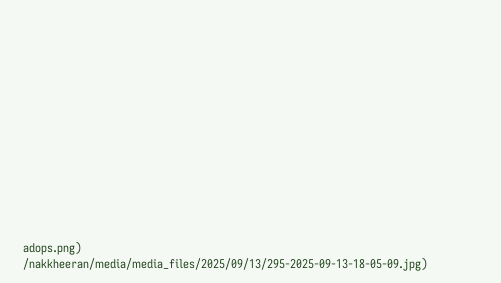adops.png)
/nakkheeran/media/media_files/2025/09/13/295-2025-09-13-18-05-09.jpg)